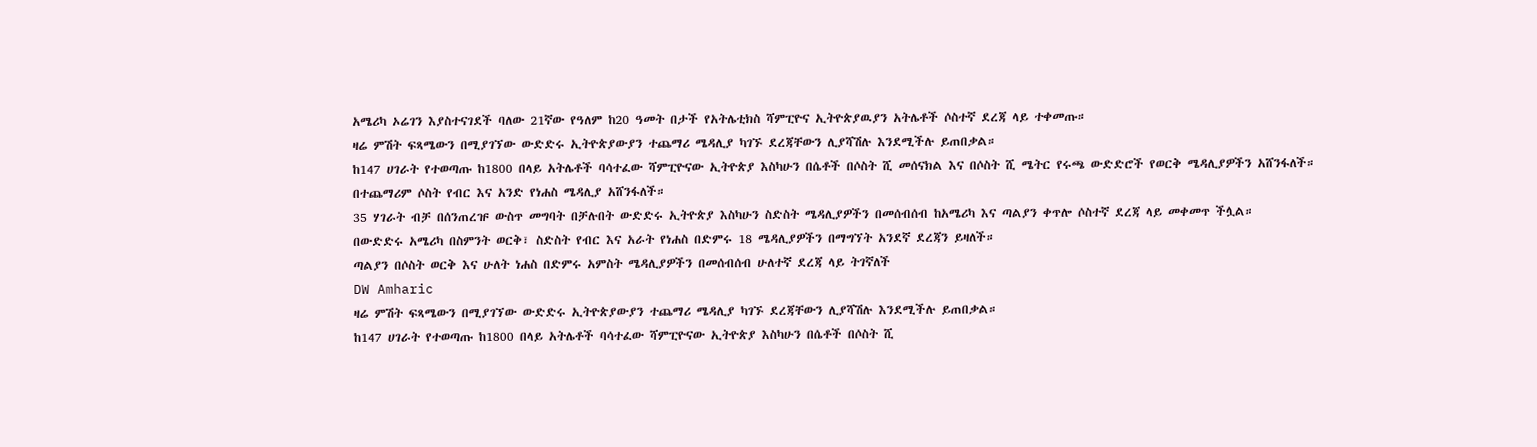አሜሪካ ኦሬገን እያስተናገደች ባለው 21ኛው የዓለም ከ20 ዓመት በታች የአትሌቲክስ ሻምፒዮና ኢትዮጵያዉያን አትሌቶች ሶስተኛ ደረጃ ላይ ተቀመጡ።
ዛሬ ምሽት ፍጻሜውን በሚያገኘው ውድድሩ ኢትዮጵያውያን ተጨማሪ ሜዳሊያ ካገኙ ደረጃቸውን ሊያሻሽሉ እንደሚችሉ ይጠበቃል።
ከ147 ሀገራት የተወጣጡ ከ1800 በላይ አትሌቶች ባሳተፈው ሻምፒዮናው ኢትዮጵያ እስካሁን በሴቶች በሶስት ሺ መሰናክል እና በሶስት ሺ ሜትር የሩጫ ውድድሮች የወርቅ ሜዳሊያዎችን አሸንፋለች።
በተጨማሪም ሶስት የብር እና አንድ የነሐስ ሜዳሊያ አሸንፋለች።
35 ሃገራት ብቻ በሰንጠረዡ ውስጥ መግባት በቻሉበት ውድድሩ ኢትዮጵያ እስካሁን ስድስት ሜዳሊያዎችን በመሰብሰብ ከአሜሪካ እና ጣልያን ቀጥሎ ሶስተኛ ደረጃ ላይ መቀመጥ ችሏል።
በውድድሩ አሜሪካ በስምንት ወርቅ፣ ስድስት የብር እና አራት የነሐስ በድምሩ 18 ሜዳሊያዎችን በማግኘት አንደኛ ደረጃን ይዛለች።
ጣልያን በሶስት ወርቅ እና ሁለት ነሐስ በድምሩ አምስት ሜዳሊያዎችን በመሰብሰብ ሁለተኛ ደረጃ ላይ ትገኛለች
DW Amharic
ዛሬ ምሽት ፍጻሜውን በሚያገኘው ውድድሩ ኢትዮጵያውያን ተጨማሪ ሜዳሊያ ካገኙ ደረጃቸውን ሊያሻሽሉ እንደሚችሉ ይጠበቃል።
ከ147 ሀገራት የተወጣጡ ከ1800 በላይ አትሌቶች ባሳተፈው ሻምፒዮናው ኢትዮጵያ እስካሁን በሴቶች በሶስት ሺ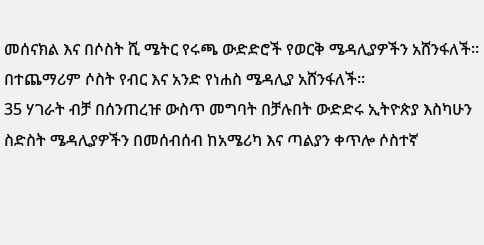መሰናክል እና በሶስት ሺ ሜትር የሩጫ ውድድሮች የወርቅ ሜዳሊያዎችን አሸንፋለች።
በተጨማሪም ሶስት የብር እና አንድ የነሐስ ሜዳሊያ አሸንፋለች።
35 ሃገራት ብቻ በሰንጠረዡ ውስጥ መግባት በቻሉበት ውድድሩ ኢትዮጵያ እስካሁን ስድስት ሜዳሊያዎችን በመሰብሰብ ከአሜሪካ እና ጣልያን ቀጥሎ ሶስተኛ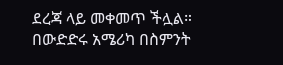ደረጃ ላይ መቀመጥ ችሏል።
በውድድሩ አሜሪካ በስምንት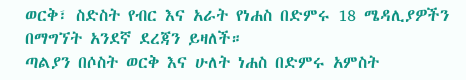ወርቅ፣ ስድስት የብር እና አራት የነሐስ በድምሩ 18 ሜዳሊያዎችን በማግኘት አንደኛ ደረጃን ይዛለች።
ጣልያን በሶስት ወርቅ እና ሁለት ነሐስ በድምሩ አምስት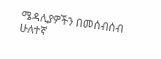ሜዳሊያዎችን በመሰብሰብ ሁለተኛ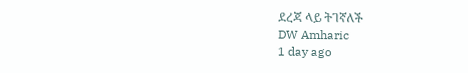ደረጃ ላይ ትገኛለች
DW Amharic
1 day ago